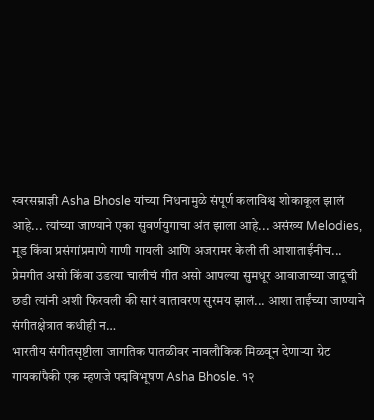स्वरसम्राज्ञी Asha Bhosle यांच्या निधनामुळे संपूर्ण कलाविश्व शोकाकूल झालं आहे... त्यांच्या जाण्याने एका सुवर्णयुगाचा अंत झाला आहे... असंख्य Melodies, मूड किंवा प्रसंगांप्रमाणे गाणी गायली आणि अजरामर केली ती आशाताईंनीच... प्रेमगीत असो किंवा उडत्या चालीचं गीत असो आपल्या सुमधूर आवाजाच्या जादूची छडी त्यांनी अशी फिरवली की सारं वातावरण सुरमय झालं... आशा ताईंच्या जाण्याने संगीतक्षेत्रात कधीही न…
भारतीय संगीतसृष्टीला जागतिक पातळीवर नावलौकिक मिळवून देणाऱ्या ग्रेट गायकांपैकी एक म्हणजे पद्मविभूषण Asha Bhosle. १२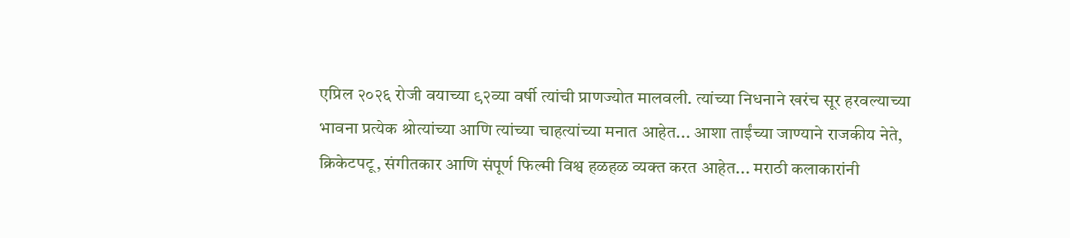एप्रिल २०२६ रोजी वयाच्या ९२व्या वर्षी त्यांची प्राणज्योत मालवली. त्यांच्या निधनाने खरंच सूर हरवल्याच्या भावना प्रत्येक श्रोत्यांच्या आणि त्यांच्या चाहत्यांच्या मनात आहेत... आशा ताईंच्या जाण्याने राजकीय नेते, क्रिकेटपटू, संगीतकार आणि संपूर्ण फिल्मी विश्व हळहळ व्यक्त करत आहेत... मराठी कलाकारांनी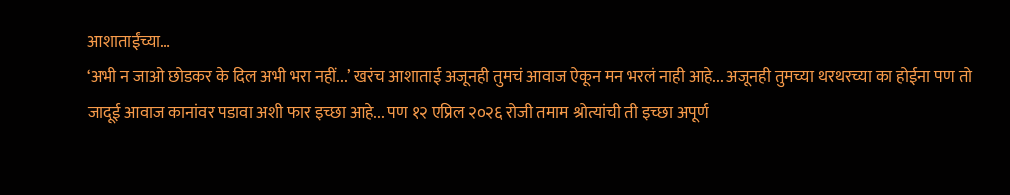आशाताईंच्या…
‘अभी न जाओ छोडकर के दिल अभी भरा नहीं...’ खरंच आशाताई अजूनही तुमचं आवाज ऐकून मन भरलं नाही आहे... अजूनही तुमच्या थरथरच्या का होईना पण तो जादूई आवाज कानांवर पडावा अशी फार इच्छा आहे... पण १२ एप्रिल २०२६ रोजी तमाम श्रोत्यांची ती इच्छा अपूर्ण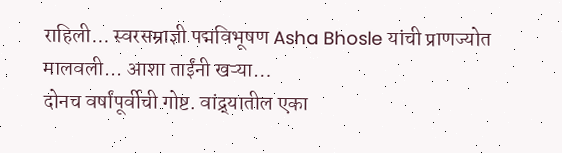राहिली... स्वरसम्राज्ञी पद्मविभूषण Asha Bhosle यांची प्राणज्योत मालवली... आशा ताईंनी खऱ्या…
दोनच वर्षांपूर्वीची गोष्ट. वांद्र्यातील एका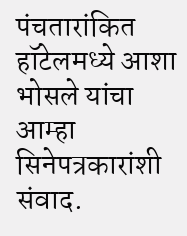पंचतारांकित हॉटेलमध्ये आशा भोसले यांचा आम्हा सिनेपत्रकारांशी संवाद.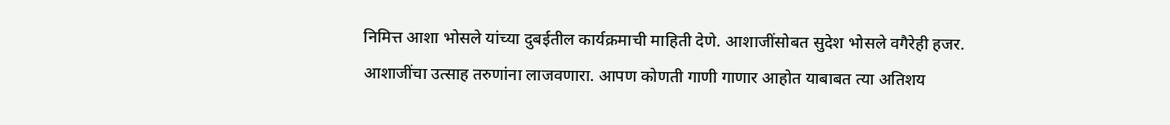निमित्त आशा भोसले यांच्या दुबईतील कार्यक्रमाची माहिती देणे. आशाजींसोबत सुदेश भोसले वगैरेही हजर. आशाजींचा उत्साह तरुणांना लाजवणारा. आपण कोणती गाणी गाणार आहोत याबाबत त्या अतिशय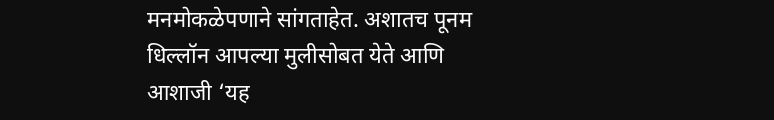मनमोकळेपणाने सांगताहेत. अशातच पूनम धिल्लॉन आपल्या मुलीसोबत येते आणि आशाजी ‘यह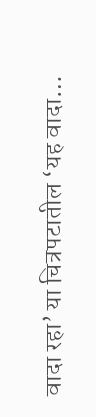वादा रहा’ या चित्रपटातील ‘यह वादा…